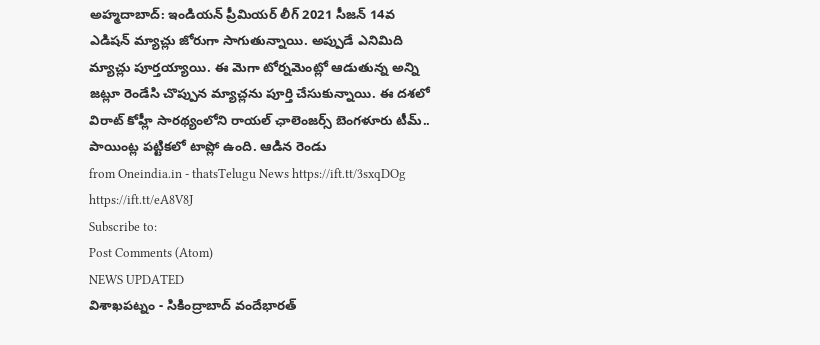అహ్మదాబాద్: ఇండియన్ ప్రీమియర్ లీగ్ 2021 సీజన్ 14వ ఎడిషన్ మ్యాచ్లు జోరుగా సాగుతున్నాయి. అప్పుడే ఎనిమిది మ్యాచ్లు పూర్తయ్యాయి. ఈ మెగా టోర్నమెంట్లో ఆడుతున్న అన్ని జట్లూ రెండేసి చొప్పున మ్యాచ్లను పూర్తి చేసుకున్నాయి. ఈ దశలో విరాట్ కోహ్లీ సారథ్యంలోని రాయల్ ఛాలెంజర్స్ బెంగళూరు టీమ్.. పాయింట్ల పట్టికలో టాప్లో ఉంది. ఆడిన రెండు
from Oneindia.in - thatsTelugu News https://ift.tt/3sxqDOg
https://ift.tt/eA8V8J
Subscribe to:
Post Comments (Atom)
NEWS UPDATED
విశాఖపట్నం - సికింద్రాబాద్ వందేభారత్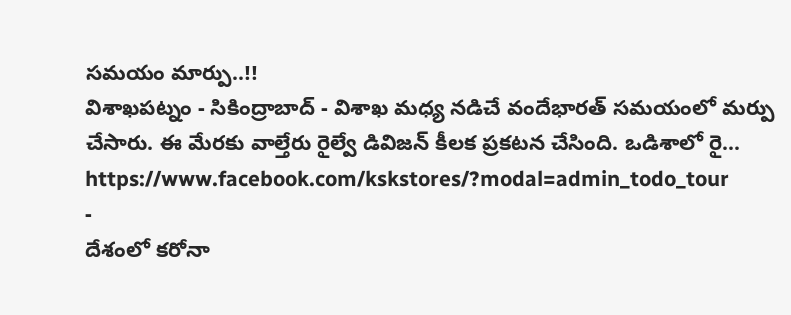సమయం మార్పు..!!
విశాఖపట్నం - సికింద్రాబాద్ - విశాఖ మధ్య నడిచే వందేభారత్ సమయంలో మర్పు చేసారు. ఈ మేరకు వాల్తేరు రైల్వే డివిజన్ కీలక ప్రకటన చేసింది. ఒడిశాలో రై...
https://www.facebook.com/kskstores/?modal=admin_todo_tour
-
దేశంలో కరోనా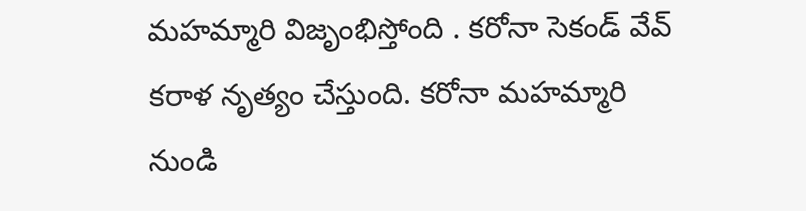మహమ్మారి విజృంభిస్తోంది . కరోనా సెకండ్ వేవ్ కరాళ నృత్యం చేస్తుంది. కరోనా మహమ్మారి నుండి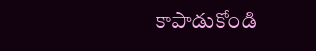కాపాడుకోండి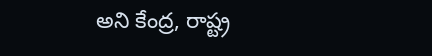అని కేంద్ర, రాష్ట్ర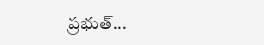ప్రభుత్...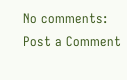No comments:
Post a Comment